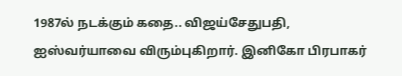1987ல் நடக்கும் கதை.. விஜய்சேதுபதி, ஐஸ்வர்யாவை விரும்புகிறார். இனிகோ பிரபாகர்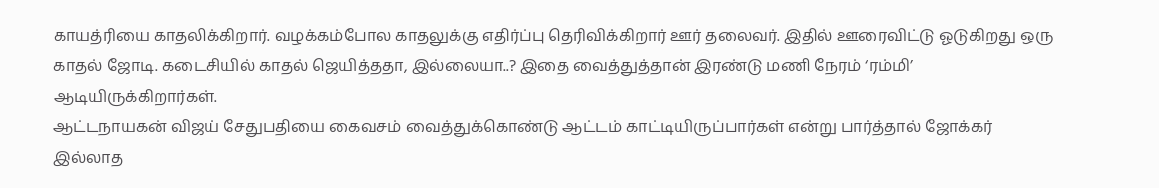காயத்ரியை காதலிக்கிறார். வழக்கம்போல காதலுக்கு எதிர்ப்பு தெரிவிக்கிறார் ஊர் தலைவர். இதில் ஊரைவிட்டு ஓடுகிறது ஒரு காதல் ஜோடி. கடைசியில் காதல் ஜெயித்ததா, இல்லையா..? இதை வைத்துத்தான் இரண்டு மணி நேரம் ‘ரம்மி’ ஆடியிருக்கிறார்கள்.
ஆட்டநாயகன் விஜய் சேதுபதியை கைவசம் வைத்துக்கொண்டு ஆட்டம் காட்டியிருப்பார்கள் என்று பார்த்தால் ஜோக்கர் இல்லாத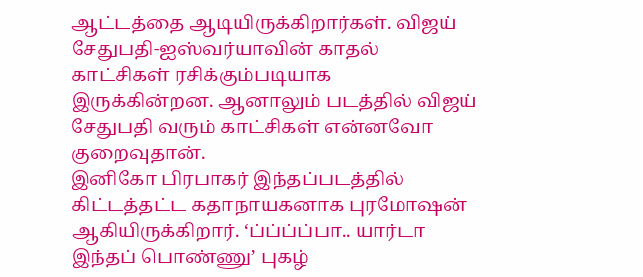ஆட்டத்தை ஆடியிருக்கிறார்கள். விஜய் சேதுபதி-ஐஸ்வர்யாவின் காதல் காட்சிகள் ரசிக்கும்படியாக இருக்கின்றன. ஆனாலும் படத்தில் விஜய் சேதுபதி வரும் காட்சிகள் என்னவோ குறைவுதான்.
இனிகோ பிரபாகர் இந்தப்படத்தில் கிட்டத்தட்ட கதாநாயகனாக புரமோஷன் ஆகியிருக்கிறார். ‘ப்ப்ப்ப்பா.. யார்டா இந்தப் பொண்ணு’ புகழ்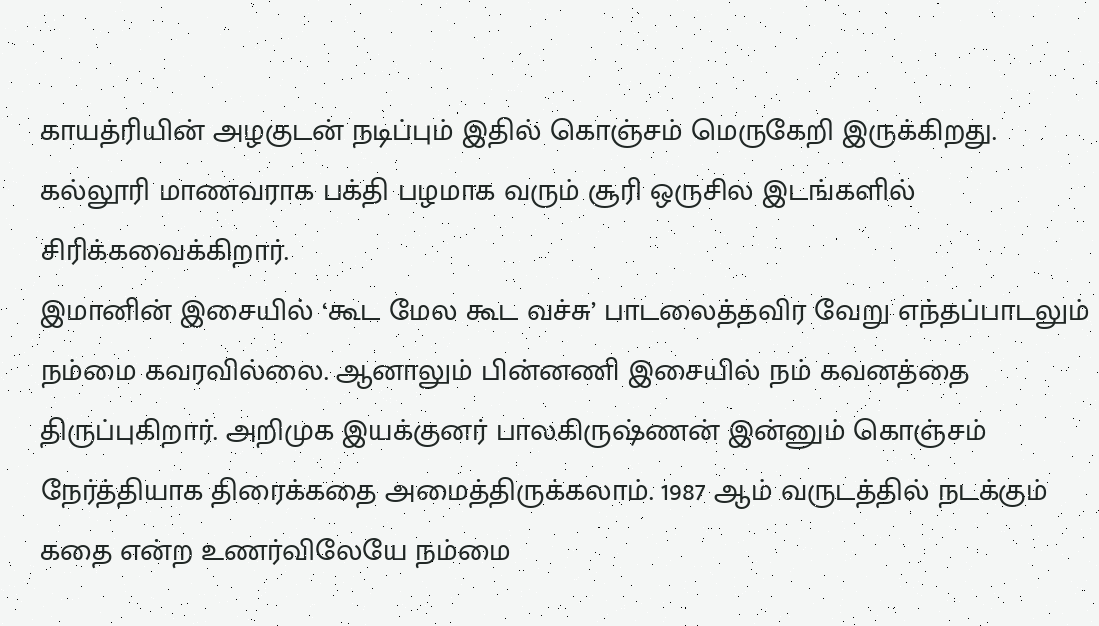காயத்ரியின் அழகுடன் நடிப்பும் இதில் கொஞ்சம் மெருகேறி இருக்கிறது. கல்லூரி மாணவராக பக்தி பழமாக வரும் சூரி ஒருசில இடங்களில் சிரிக்கவைக்கிறார்.
இமானின் இசையில் ‘கூட மேல கூட வச்சு’ பாடலைத்தவிர வேறு எந்தப்பாடலும் நம்மை கவரவில்லை. ஆனாலும் பின்னணி இசையில் நம் கவனத்தை திருப்புகிறார். அறிமுக இயக்குனர் பாலகிருஷ்ணன் இன்னும் கொஞ்சம் நேர்த்தியாக திரைக்கதை அமைத்திருக்கலாம். 1987 ஆம் வருடத்தில் நடக்கும் கதை என்ற உணர்விலேயே நம்மை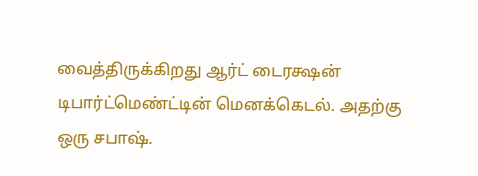வைத்திருக்கிறது ஆர்ட் டைரக்ஷன் டிபார்ட்மெண்ட்டின் மெனக்கெடல். அதற்கு ஒரு சபாஷ்.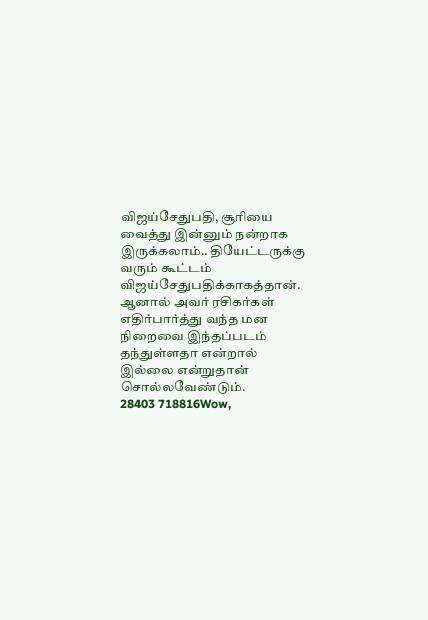விஜய்சேதுபதி, சூரியை வைத்து இன்னும் நன்றாக இருக்கலாம்.. தியேட்டருக்கு வரும் கூட்டம் விஜய்சேதுபதிக்காகத்தான். ஆனால் அவர் ரசிகர்கள் எதிர்பார்த்து வந்த மன நிறைவை இந்தப்படம் தந்துள்ளதா என்றால் இல்லை என்றுதான் சொல்லவேண்டும்.
28403 718816Wow,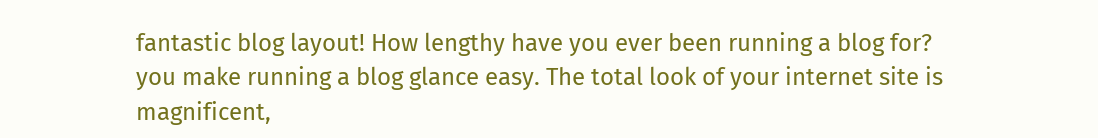fantastic blog layout! How lengthy have you ever been running a blog for? you make running a blog glance easy. The total look of your internet site is magnificent,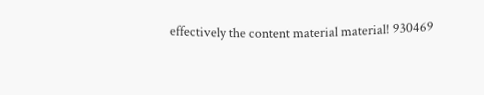effectively the content material material! 930469